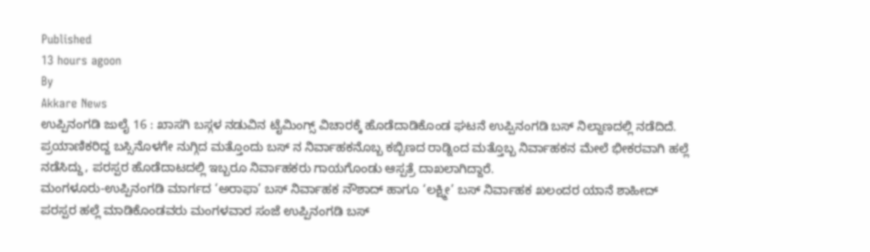Published
13 hours agoon
By
Akkare News
ಉಪ್ಪಿನಂಗಡಿ ಜುಲೈ 16 : ಖಾಸಗಿ ಬಸ್ಗಳ ನಡುವಿನ ಟೈಮಿಂಗ್ಸ್ ವಿಚಾರಕ್ಕೆ ಹೊಡೆದಾಡಿಕೊಂಡ ಘಟನೆ ಉಪ್ಪಿನಂಗಡಿ ಬಸ್ ನಿಲ್ದಾಣದಲ್ಲಿ ನಡೆದಿದೆ.
ಪ್ರಯಾಣಿಕರಿದ್ದ ಬಸ್ಸಿನೊಳಗೇ ನುಗ್ಗಿದ ಮತ್ತೊಂದು ಬಸ್ ನ ನಿರ್ವಾಹಕನೊಬ್ಬ ಕಬ್ಬಿಣದ ರಾಡ್ನಿಂದ ಮತ್ತೊಬ್ಬ ನಿರ್ವಾಹಕನ ಮೇಲೆ ಭೀಕರವಾಗಿ ಹಲ್ಲೆ ನಡೆಸಿದ್ದು, ಪರಸ್ಪರ ಹೊಡೆದಾಟದಲ್ಲಿ ಇಬ್ಬರೂ ನಿರ್ವಾಹಕರು ಗಾಯಗೊಂಡು ಆಸ್ಪತ್ರೆ ದಾಖಲಾಗಿದ್ದಾರೆ.
ಮಂಗಳೂರು-ಉಪ್ಪಿನಂಗಡಿ ಮಾರ್ಗದ ‘ಅರಾಫಾ’ ಬಸ್ ನಿರ್ವಾಹಕ ನೌಶಾದ್ ಹಾಗೂ ‘ಲಕ್ಷ್ಮೀ’ ಬಸ್ ನಿರ್ವಾಹಕ ಖಲಂದರ ಯಾನೆ ಶಾಹೀದ್ ಪರಸ್ಪರ ಹಲ್ಲೆ ಮಾಡಿಕೊಂಡವರು ಮಂಗಳವಾರ ಸಂಜೆ ಉಪ್ಪಿನಂಗಡಿ ಬಸ್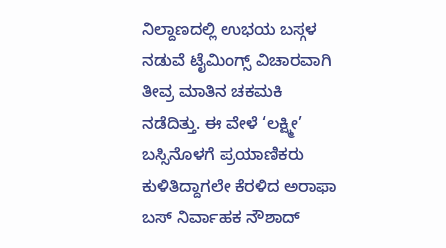ನಿಲ್ದಾಣದಲ್ಲಿ ಉಭಯ ಬಸ್ಗಳ ನಡುವೆ ಟೈಮಿಂಗ್ಸ್ ವಿಚಾರವಾಗಿ ತೀವ್ರ ಮಾತಿನ ಚಕಮಕಿ ನಡೆದಿತ್ತು. ಈ ವೇಳೆ ‘ಲಕ್ಷ್ಮೀ’ ಬಸ್ಸಿನೊಳಗೆ ಪ್ರಯಾಣಿಕರು ಕುಳಿತಿದ್ದಾಗಲೇ ಕೆರಳಿದ ಅರಾಫಾ ಬಸ್ ನಿರ್ವಾಹಕ ನೌಶಾದ್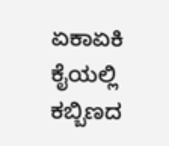ಏಕಾಏಕಿ ಕೈಯಲ್ಲಿ ಕಬ್ಬಿಣದ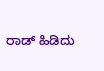ರಾಡ್ ಹಿಡಿದು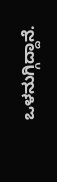ಒಳನುಗ್ಗಿದ್ದಾನೆ.